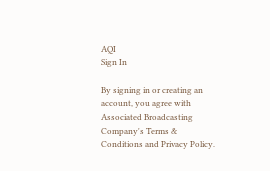AQI
Sign In

By signing in or creating an account, you agree with Associated Broadcasting Company's Terms & Conditions and Privacy Policy.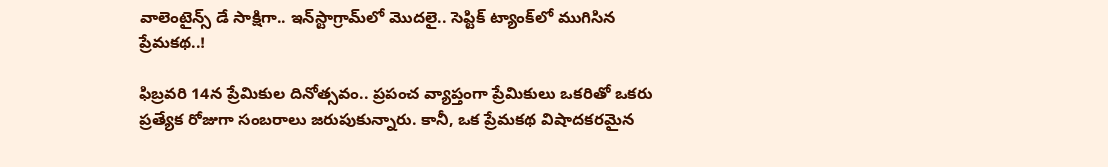వాలెంటైన్స్‌ డే సాక్షిగా.. ఇన్‌స్టాగ్రామ్‌లో మొదలై.. సెప్టిక్ ట్యాంక్‌లో ముగిసిన ప్రేమకథ..!

ఫిబ్రవరి 14న ప్రేమికుల దినోత్సవం.. ప్రపంచ వ్యాప్తంగా ప్రేమికులు ఒకరితో ఒకరు ప్రత్యేక రోజుగా సంబరాలు జరుపుకున్నారు. కానీ, ఒక ప్రేమకథ విషాదకరమైన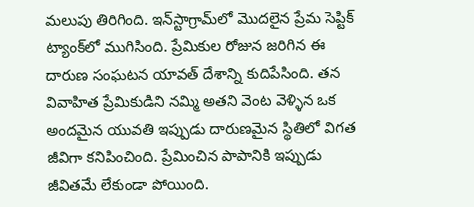మలుపు తిరిగింది. ఇన్‌స్టాగ్రామ్‌లో మొదలైన ప్రేమ సెప్టిక్ ట్యాంక్‌లో ముగిసింది. ప్రేమికుల రోజున జరిగిన ఈ దారుణ సంఘటన యావత్‌ దేశాన్ని కుదిపేసింది. తన వివాహిత ప్రేమికుడిని నమ్మి అతని వెంట వెళ్ళిన ఒక అందమైన యువతి ఇప్పుడు దారుణమైన స్థితిలో విగత జీవిగా కనిపించింది. ప్రేమించిన పాపానికి ఇప్పుడు జీవితమే లేకుండా పోయింది.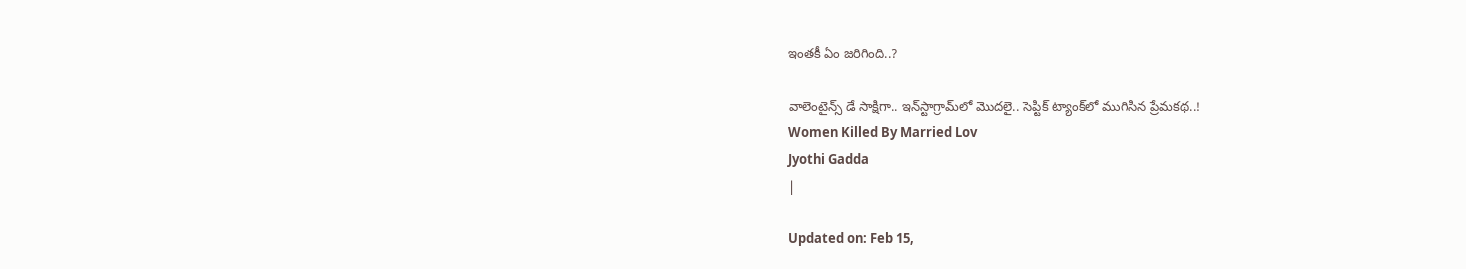ఇంతకీ ఏం జరిగింది..?

వాలెంటైన్స్‌ డే సాక్షిగా.. ఇన్‌స్టాగ్రామ్‌లో మొదలై.. సెప్టిక్ ట్యాంక్‌లో ముగిసిన ప్రేమకథ..!
Women Killed By Married Lov
Jyothi Gadda
|

Updated on: Feb 15,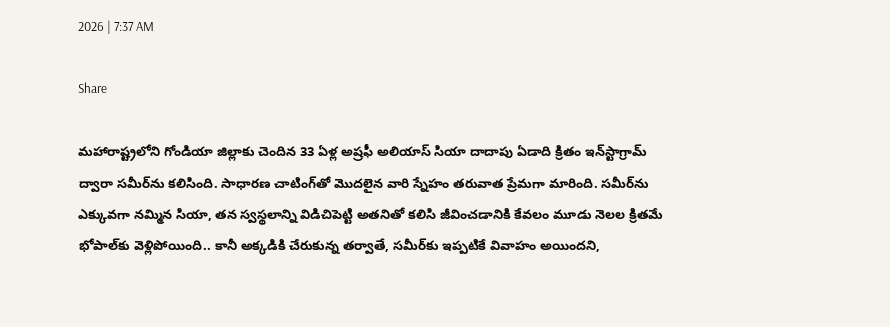2026 | 7:37 AM

Share

మహారాష్ట్రలోని గోండియా జిల్లాకు చెందిన 33 ఏళ్ల అష్రఫీ అలియాస్ సియా దాదాపు ఏడాది క్రితం ఇన్‌స్టాగ్రామ్ ద్వారా సమీర్‌ను కలిసింది. సాధారణ చాటింగ్‌తో మొదలైన వారి స్నేహం తరువాత ప్రేమగా మారింది. సమీర్‌ను ఎక్కువగా నమ్మిన సియా, తన స్వస్థలాన్ని విడిచిపెట్టి అతనితో కలిసి జీవించడానికి కేవలం మూడు నెలల క్రితమే భోపాల్‌కు వెళ్లిపోయింది.. కానీ అక్కడికి చేరుకున్న తర్వాతే, సమీర్‌కు ఇప్పటికే వివాహం అయిందని,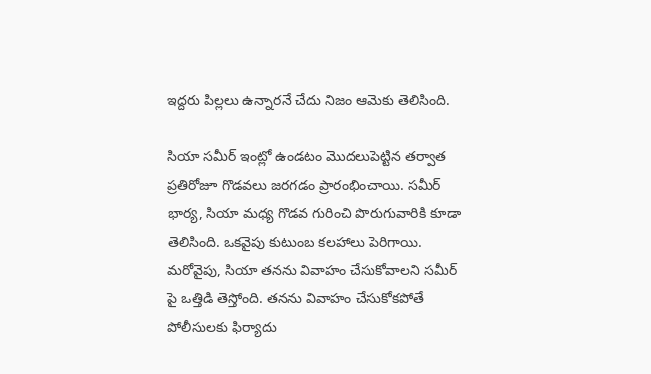ఇద్దరు పిల్లలు ఉన్నారనే చేదు నిజం ఆమెకు తెలిసింది.

సియా సమీర్ ఇంట్లో ఉండటం మొదలుపెట్టిన తర్వాత ప్రతిరోజూ గొడవలు జరగడం ప్రారంభించాయి. సమీర్ భార్య, సియా మధ్య గొడవ గురించి పొరుగువారికి కూడా తెలిసింది. ఒకవైపు కుటుంబ కలహాలు పెరిగాయి. మరోవైపు, సియా తనను వివాహం చేసుకోవాలని సమీర్ పై ఒత్తిడి తెస్తోంది. తనను వివాహం చేసుకోకపోతే పోలీసులకు ఫిర్యాదు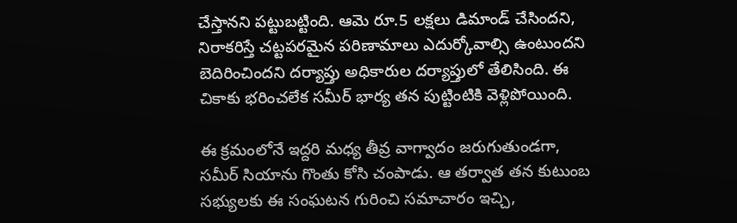చేస్తానని పట్టుబట్టింది. ఆమె రూ.5 లక్షలు డిమాండ్ చేసిందని, నిరాకరిస్తే చట్టపరమైన పరిణామాలు ఎదుర్కోవాల్సి ఉంటుందని బెదిరించిందని దర్యాప్తు అధికారుల దర్యాప్తులో తేలిసింది. ఈ చికాకు భరించలేక సమీర్ భార్య తన పుట్టింటికి వెళ్లిపోయింది.

ఈ క్రమంలోనే ఇద్దరి మధ్య తీవ్ర వాగ్వాదం జరుగుతుండగా, సమీర్ సియాను గొంతు కోసి చంపాడు. ఆ తర్వాత తన కుటుంబ సభ్యులకు ఈ సంఘటన గురించి సమాచారం ఇచ్చి,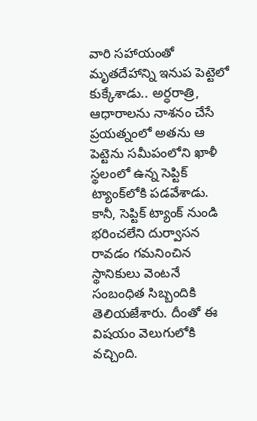వారి సహాయంతో మృతదేహాన్ని ఇనుప పెట్టెలో కుక్కేశాడు.. అర్ధరాత్రి, ఆధారాలను నాశనం చేసే ప్రయత్నంలో అతను ఆ పెట్టెను సమీపంలోని ఖాళీ స్థలంలో ఉన్న సెప్టిక్ ట్యాంక్‌లోకి పడవేశాడు. కానీ, సెప్టిక్‌ ట్యాంక్ నుండి భరించలేని దుర్వాసన రావడం గమనించిన స్థానికులు వెంటనే సంబంధిత సిబ్బందికి తెలియజేశారు. దీంతో ఈ విషయం వెలుగులోకి వచ్చింది.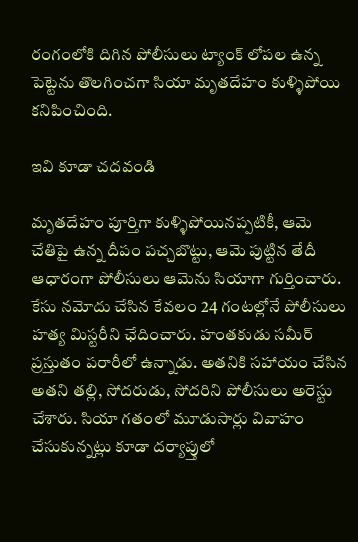రంగంలోకి దిగిన పోలీసులు ట్యాంక్ లోపల ఉన్న పెట్టెను తొలగించగా సియా మృతదేహం కుళ్ళిపోయి కనిపించింది.

ఇవి కూడా చదవండి

మృతదేహం పూర్తిగా కుళ్ళిపోయినప్పటికీ, ఆమె చేతిపై ఉన్న దీపం పచ్చబొట్టు, ఆమె పుట్టిన తేదీ ఆధారంగా పోలీసులు ఆమెను సియాగా గుర్తించారు. కేసు నమోదు చేసిన కేవలం 24 గంటల్లోనే పోలీసులు హత్య మిస్టరీని ఛేదించారు. హంతకుడు సమీర్ ప్రస్తుతం పరారీలో ఉన్నాడు. అతనికి సహాయం చేసిన అతని తల్లి, సోదరుడు, సోదరిని పోలీసులు అరెస్టు చేశారు. సియా గతంలో మూడుసార్లు వివాహం చేసుకున్నట్లు కూడా దర్యాప్తులో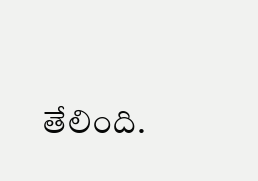తేలింది.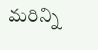మరిన్ని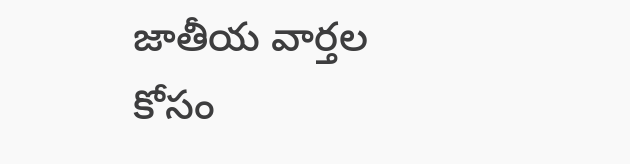జాతీయ వార్తల కోసం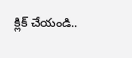క్లిక్ చేయండి..